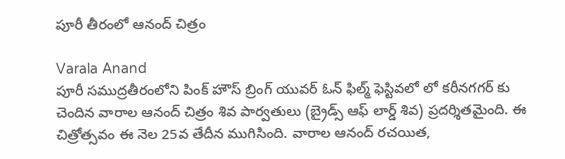పూరీ తీరంలో ఆనంద్ చిత్రం

Varala Anand
పూరీ సముద్రతీరంలోని పింక్ హౌస్ బ్రింగ్ యువర్ ఓన్ ఫిల్మ్ ఫెస్టివలో లో కరీనగగర్ కు చెందిన వారాల ఆనంద్ చిత్రం శివ పార్వతులు (బ్రైడ్స్ ఆఫ్ లార్డ్ శివ) ప్రదర్శితమైంది. ఈ చిత్రోత్సవం ఈ నెల 25వ తేదీన ముగిసింది. వారాల ఆనంద్ రచయిత,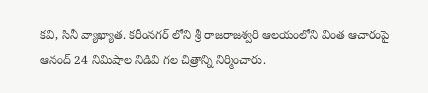కవి, సినీ వ్యాఖ్యాత. కరీంనగర్ లోని శ్రీ రాజరాజశ్వరి ఆలయంలోని వింత ఆచారంపై ఆనంద్ 24 నిమిషాల నిడివి గల చిత్రాన్ని నిర్మించారు.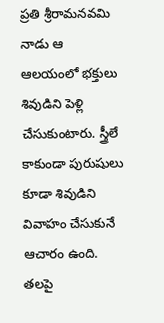ప్రతి శ్రీరామనవమి నాడు ఆ ఆలయంలో భక్తులు శివుడిని పెళ్లి చేసుకుంటారు. స్త్రీలే కాకుండా పురుషులు కూడా శివుడిని వివాహం చేసుకునే ఆచారం ఉంది. తలపై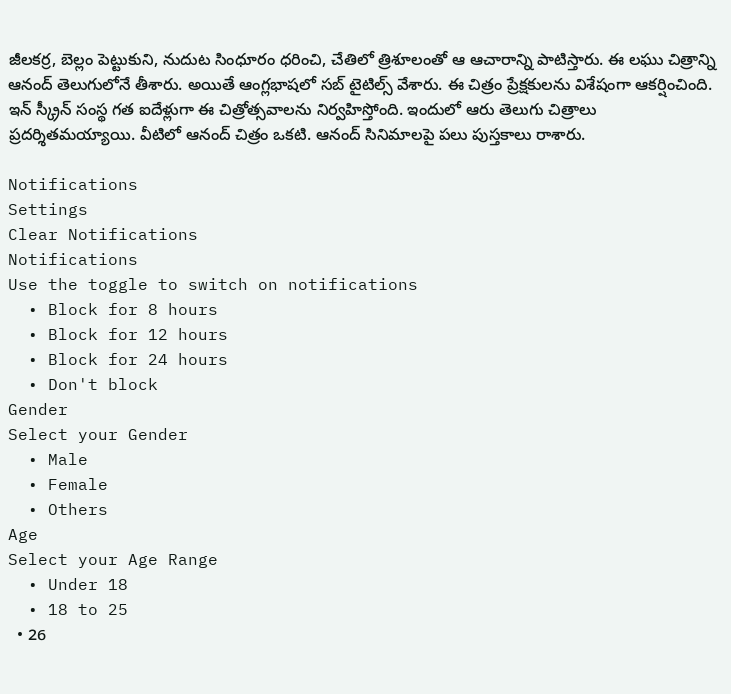జీలకర్ర, బెల్లం పెట్టుకుని, నుదుట సింధూరం ధరించి, చేతిలో త్రిశూలంతో ఆ ఆచారాన్ని పాటిస్తారు. ఈ లఘు చిత్రాన్ని ఆనంద్ తెలుగులోనే తీశారు. అయితే ఆంగ్లభాషలో సబ్ టైటిల్స్ వేశారు. ఈ చిత్రం ప్రేక్షకులను విశేషంగా ఆకర్షించింది. ఇన్ స్క్రీన్ సంస్థ గత ఐదేళ్లుగా ఈ చిత్రోత్సవాలను నిర్వహిస్తోంది. ఇందులో ఆరు తెలుగు చిత్రాలు ప్రదర్శితమయ్యాయి. వీటిలో ఆనంద్ చిత్రం ఒకటి. ఆనంద్ సినిమాలపై పలు పుస్తకాలు రాశారు.

Notifications
Settings
Clear Notifications
Notifications
Use the toggle to switch on notifications
  • Block for 8 hours
  • Block for 12 hours
  • Block for 24 hours
  • Don't block
Gender
Select your Gender
  • Male
  • Female
  • Others
Age
Select your Age Range
  • Under 18
  • 18 to 25
  • 26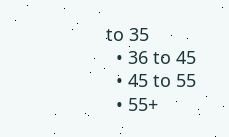to 35
  • 36 to 45
  • 45 to 55
  • 55+